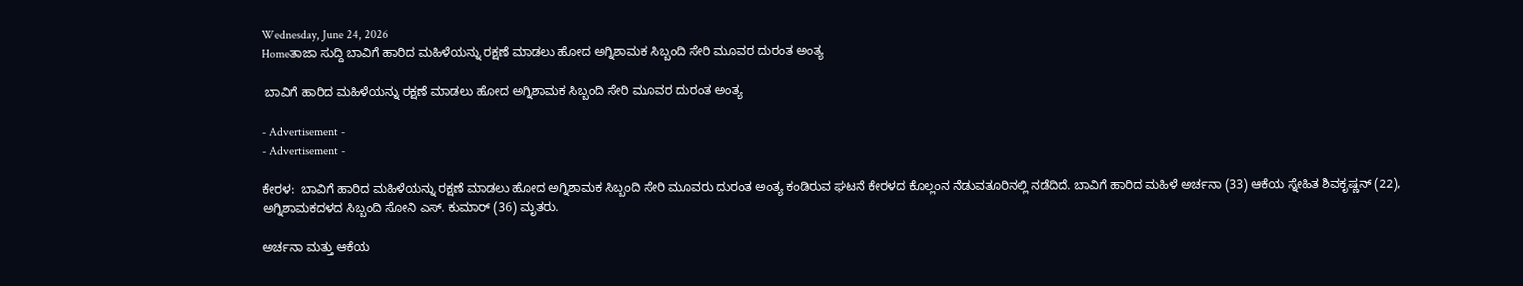Wednesday, June 24, 2026
Homeತಾಜಾ ಸುದ್ದಿ ಬಾವಿಗೆ ಹಾರಿದ ಮಹಿಳೆಯನ್ನು ರಕ್ಷಣೆ ಮಾಡಲು ಹೋದ ಅಗ್ನಿಶಾಮಕ ಸಿಬ್ಬಂದಿ ಸೇರಿ ಮೂವರ ದುರಂತ ಅಂತ್ಯ

 ಬಾವಿಗೆ ಹಾರಿದ ಮಹಿಳೆಯನ್ನು ರಕ್ಷಣೆ ಮಾಡಲು ಹೋದ ಅಗ್ನಿಶಾಮಕ ಸಿಬ್ಬಂದಿ ಸೇರಿ ಮೂವರ ದುರಂತ ಅಂತ್ಯ

- Advertisement -
- Advertisement -

ಕೇರಳ:  ಬಾವಿಗೆ ಹಾರಿದ ಮಹಿಳೆಯನ್ನು ರಕ್ಷಣೆ ಮಾಡಲು ಹೋದ ಅಗ್ನಿಶಾಮಕ ಸಿಬ್ಬಂದಿ ಸೇರಿ ಮೂವರು ದುರಂತ ಅಂತ್ಯ ಕಂಡಿರುವ ಘಟನೆ ಕೇರಳದ ಕೊಲ್ಲಂನ ನೆಡುವತೂರಿನಲ್ಲಿ ನಡೆದಿದೆ. ಬಾವಿಗೆ ಹಾರಿದ ಮಹಿಳೆ ಅರ್ಚನಾ (33) ಆಕೆಯ ಸ್ನೇಹಿತ ಶಿವಕೃಷ್ಣನ್ (22), ಅಗ್ನಿಶಾಮಕದಳದ ಸಿಬ್ಬಂದಿ ಸೋನಿ ಎಸ್. ಕುಮಾರ್ (36) ಮೃತರು.

ಅರ್ಚನಾ ಮತ್ತು ಆಕೆಯ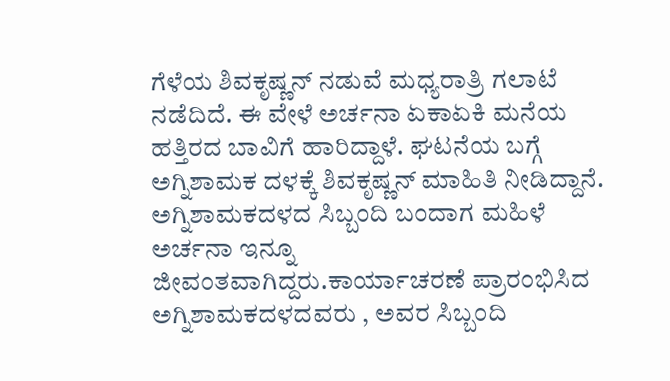ಗೆಳೆಯ ಶಿವಕೃಷ್ಣನ್ ನಡುವೆ ಮಧ್ಯರಾತ್ರಿ ಗಲಾಟೆ ನಡೆದಿದೆ. ಈ ವೇಳೆ ಅರ್ಚನಾ ಏಕಾಏಕಿ ಮನೆಯ ಹತ್ತಿರದ ಬಾವಿಗೆ ಹಾರಿದ್ದಾಳೆ. ಘಟನೆಯ ಬಗ್ಗೆ ಅಗ್ನಿಶಾಮಕ ದಳಕ್ಕೆ ಶಿವಕೃಷ್ಣನ್ ಮಾಹಿತಿ ನೀಡಿದ್ದಾನೆ. ಅಗ್ನಿಶಾಮಕದಳದ ಸಿಬ್ಬಂದಿ ಬಂದಾಗ ಮಹಿಳೆ ಅರ್ಚನಾ ಇನ್ನೂ ಜೀವಂತವಾಗಿದ್ದರು.ಕಾರ್ಯಾಚರಣೆ ಪ್ರಾರಂಭಿಸಿದ ಅಗ್ನಿಶಾಮಕದಳದವರು , ಅವರ ಸಿಬ್ಬಂದಿ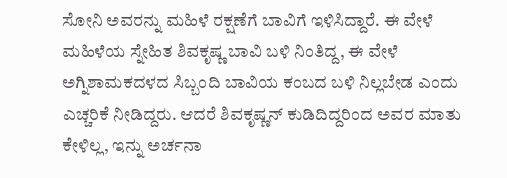ಸೋನಿ ಅವರನ್ನು ಮಹಿಳೆ ರಕ್ಷಣೆಗೆ ಬಾವಿಗೆ ಇಳಿಸಿದ್ದಾರೆ. ಈ ವೇಳೆ ಮಹಿಳೆಯ ಸ್ನೇಹಿತ ಶಿವಕೃಷ್ಣ ಬಾವಿ ಬಳಿ ನಿಂತಿದ್ದ, ಈ ವೇಳೆ ಅಗ್ನಿಶಾಮಕದಳದ ಸಿಬ್ಬಂದಿ ಬಾವಿಯ ಕಂಬದ ಬಳಿ ನಿಲ್ಲಬೇಡ ಎಂದು ಎಚ್ಚರಿಕೆ ನೀಡಿದ್ದರು. ಆದರೆ ಶಿವಕೃಷ್ಣನ್ ಕುಡಿದಿದ್ದರಿಂದ ಅವರ ಮಾತು ಕೇಳಿಲ್ಲ, ಇನ್ನು ಅರ್ಚನಾ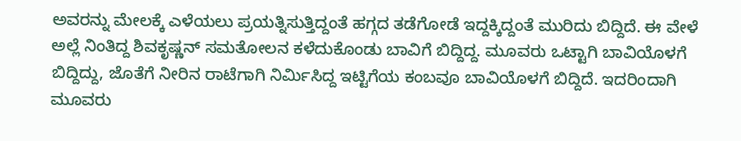ಅವರನ್ನು ಮೇಲಕ್ಕೆ ಎಳೆಯಲು ಪ್ರಯತ್ನಿಸುತ್ತಿದ್ದಂತೆ ಹಗ್ಗದ ತಡೆಗೋಡೆ ಇದ್ದಕ್ಕಿದ್ದಂತೆ ಮುರಿದು ಬಿದ್ದಿದೆ. ಈ ವೇಳೆ ಅಲ್ಲೆ ನಿಂತಿದ್ದ ಶಿವಕೃಷ್ಣನ್ ಸಮತೋಲನ ಕಳೆದುಕೊಂಡು ಬಾವಿಗೆ ಬಿದ್ದಿದ್ದ. ಮೂವರು ಒಟ್ಟಾಗಿ ಬಾವಿಯೊಳಗೆ ಬಿದ್ದಿದ್ದು, ಜೊತೆಗೆ ನೀರಿನ ರಾಟೆಗಾಗಿ ನಿರ್ಮಿಸಿದ್ದ ಇಟ್ಟಿಗೆಯ ಕಂಬವೂ ಬಾವಿಯೊಳಗೆ ಬಿದ್ದಿದೆ. ಇದರಿಂದಾಗಿ ಮೂವರು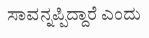ಸಾವನ್ನಪ್ಪಿದ್ದಾರೆ ಎಂದು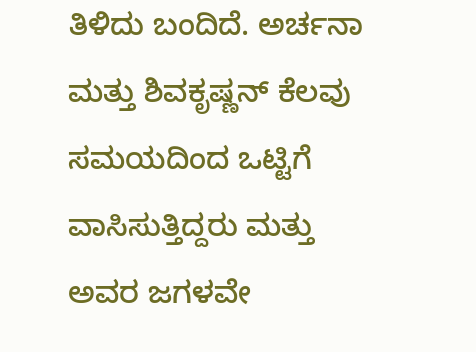ತಿಳಿದು ಬಂದಿದೆ. ಅರ್ಚನಾ ಮತ್ತು ಶಿವಕೃಷ್ಣನ್ ಕೆಲವು ಸಮಯದಿಂದ ಒಟ್ಟಿಗೆ ವಾಸಿಸುತ್ತಿದ್ದರು ಮತ್ತು ಅವರ ಜಗಳವೇ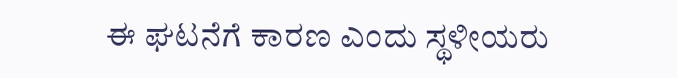ಈ ಘಟನೆಗೆ ಕಾರಣ ಎಂದು ಸ್ಥಳೀಯರು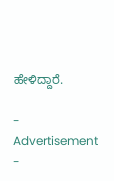ಹೇಳಿದ್ದಾರೆ.

- Advertisement -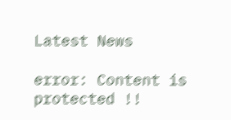Latest News

error: Content is protected !!